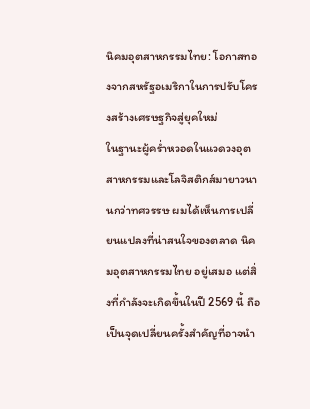นิคมอุตสาหกรรมไทย: โอกาสทองจากสหรัฐอเมริกาในการปรับโครงสร้างเศรษฐกิจสู่ยุคใหม่
ในฐานะผู้คร่ำหวอดในแวดวงอุตสาหกรรมและโลจิสติกส์มายาวนานกว่าทศวรรษ ผมได้เห็นการเปลี่ยนแปลงที่น่าสนใจของตลาด นิคมอุตสาหกรรมไทย อยู่เสมอ แต่สิ่งที่กำลังจะเกิดขึ้นในปี 2569 นี้ ถือเป็นจุดเปลี่ยนครั้งสำคัญที่อาจนำ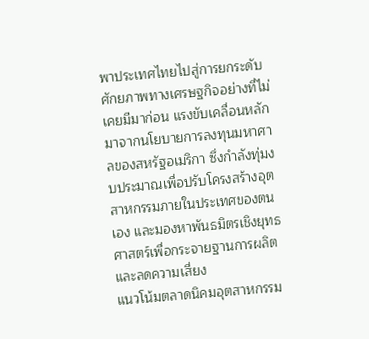พาประเทศไทยไปสู่การยกระดับศักยภาพทางเศรษฐกิจอย่างที่ไม่เคยมีมาก่อน แรงขับเคลื่อนหลักมาจากนโยบายการลงทุนมหาศาลของสหรัฐอเมริกา ซึ่งกำลังทุ่มงบประมาณเพื่อปรับโครงสร้างอุตสาหกรรมภายในประเทศของตนเอง และมองหาพันธมิตรเชิงยุทธศาสตร์เพื่อกระจายฐานการผลิตและลดความเสี่ยง
แนวโน้มตลาดนิคมอุตสาหกรรม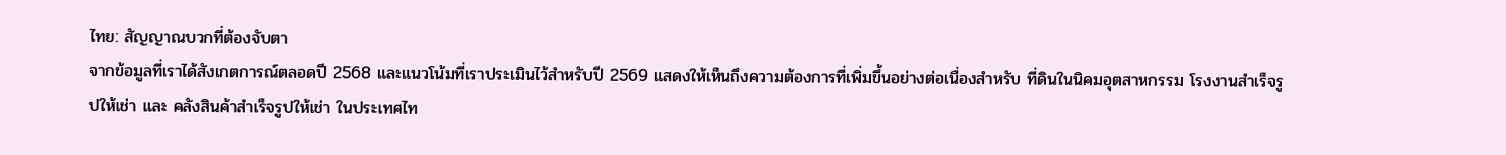ไทย: สัญญาณบวกที่ต้องจับตา
จากข้อมูลที่เราได้สังเกตการณ์ตลอดปี 2568 และแนวโน้มที่เราประเมินไว้สำหรับปี 2569 แสดงให้เห็นถึงความต้องการที่เพิ่มขึ้นอย่างต่อเนื่องสำหรับ ที่ดินในนิคมอุตสาหกรรม โรงงานสำเร็จรูปให้เช่า และ คลังสินค้าสำเร็จรูปให้เช่า ในประเทศไท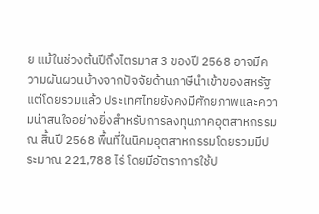ย แม้ในช่วงต้นปีถึงไตรมาส 3 ของปี 2568 อาจมีความผันผวนบ้างจากปัจจัยด้านภาษีนำเข้าของสหรัฐ แต่โดยรวมแล้ว ประเทศไทยยังคงมีศักยภาพและความน่าสนใจอย่างยิ่งสำหรับการลงทุนภาคอุตสาหกรรม
ณ สิ้นปี 2568 พื้นที่ในนิคมอุตสาหกรรมโดยรวมมีประมาณ 221,788 ไร่ โดยมีอัตราการใช้ป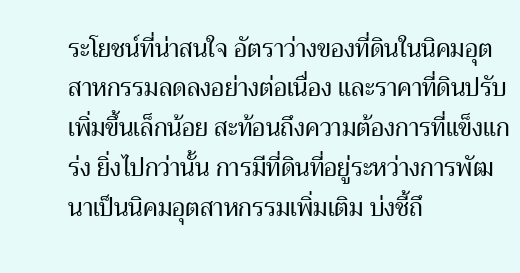ระโยชน์ที่น่าสนใจ อัตราว่างของที่ดินในนิคมอุตสาหกรรมลดลงอย่างต่อเนื่อง และราคาที่ดินปรับเพิ่มขึ้นเล็กน้อย สะท้อนถึงความต้องการที่แข็งแกร่ง ยิ่งไปกว่านั้น การมีที่ดินที่อยู่ระหว่างการพัฒนาเป็นนิคมอุตสาหกรรมเพิ่มเติม บ่งชี้ถึ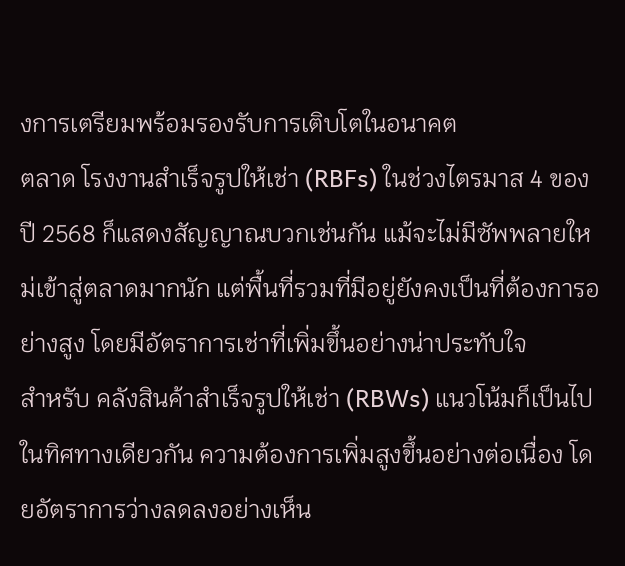งการเตรียมพร้อมรองรับการเติบโตในอนาคต
ตลาด โรงงานสำเร็จรูปให้เช่า (RBFs) ในช่วงไตรมาส 4 ของปี 2568 ก็แสดงสัญญาณบวกเช่นกัน แม้จะไม่มีซัพพลายใหม่เข้าสู่ตลาดมากนัก แต่พื้นที่รวมที่มีอยู่ยังคงเป็นที่ต้องการอย่างสูง โดยมีอัตราการเช่าที่เพิ่มขึ้นอย่างน่าประทับใจ
สำหรับ คลังสินค้าสำเร็จรูปให้เช่า (RBWs) แนวโน้มก็เป็นไปในทิศทางเดียวกัน ความต้องการเพิ่มสูงขึ้นอย่างต่อเนื่อง โดยอัตราการว่างลดลงอย่างเห็น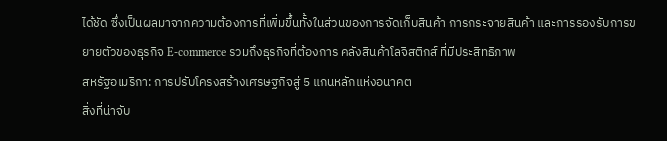ได้ชัด ซึ่งเป็นผลมาจากความต้องการที่เพิ่มขึ้นทั้งในส่วนของการจัดเก็บสินค้า การกระจายสินค้า และการรองรับการขยายตัวของธุรกิจ E-commerce รวมถึงธุรกิจที่ต้องการ คลังสินค้าโลจิสติกส์ ที่มีประสิทธิภาพ
สหรัฐอเมริกา: การปรับโครงสร้างเศรษฐกิจสู่ 5 แกนหลักแห่งอนาคต
สิ่งที่น่าจับ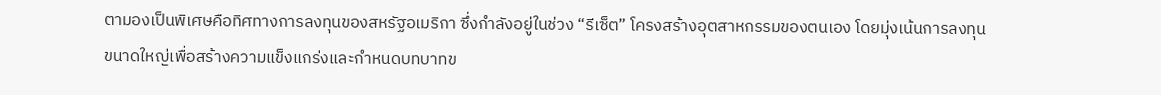ตามองเป็นพิเศษคือทิศทางการลงทุนของสหรัฐอเมริกา ซึ่งกำลังอยู่ในช่วง “รีเซ็ต” โครงสร้างอุตสาหกรรมของตนเอง โดยมุ่งเน้นการลงทุนขนาดใหญ่เพื่อสร้างความแข็งแกร่งและกำหนดบทบาทข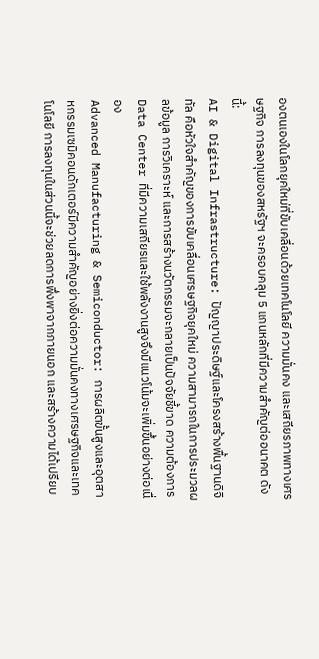องตนเองในโลกยุคใหม่ที่ขับเคลื่อนด้วยเทคโนโลยี ความมั่นคง และเสถียรภาพทางเศรษฐกิจ การลงทุนของสหรัฐฯ จะครอบคลุม 5 แกนหลักที่มีความสำคัญต่ออนาคต ดังนี้:
AI & Digital Infrastructure: ปัญญาประดิษฐ์และโครงสร้างพื้นฐานดิจิทัล คือหัวใจสำคัญของการขับเคลื่อนเศรษฐกิจยุคใหม่ ความสามารถในการประมวลผลข้อมูล การวิเคราะห์ และการสร้างนวัตกรรมจะกลายเป็นปัจจัยชี้ขาด ความต้องการ Data Center ที่มีความเสถียรและใช้พลังงานสูงจึงมีแนวโน้มจะเพิ่มขึ้นอย่างต่อเนื่อง
Advanced Manufacturing & Semiconductor: การผลิตขั้นสูงและอุตสาหกรรมเซมิคอนดักเตอร์มีความสำคัญอย่างยิ่งต่อความมั่นคงทางเศรษฐกิจและเทคโนโลยี การลงทุนในส่วนนี้จะช่วยลดการพึ่งพาจากภายนอก และสร้างความได้เปรียบ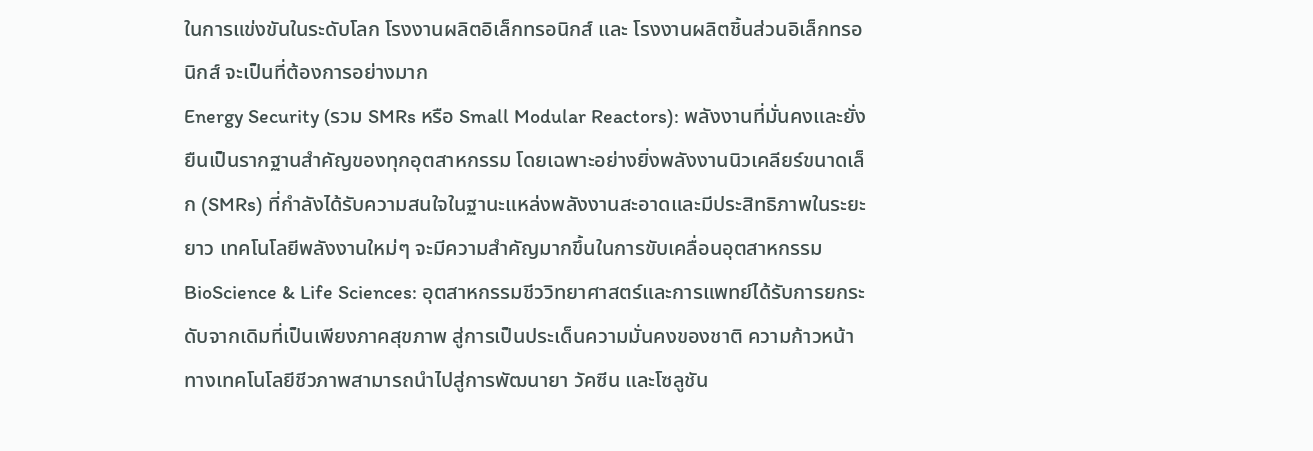ในการแข่งขันในระดับโลก โรงงานผลิตอิเล็กทรอนิกส์ และ โรงงานผลิตชิ้นส่วนอิเล็กทรอนิกส์ จะเป็นที่ต้องการอย่างมาก
Energy Security (รวม SMRs หรือ Small Modular Reactors): พลังงานที่มั่นคงและยั่งยืนเป็นรากฐานสำคัญของทุกอุตสาหกรรม โดยเฉพาะอย่างยิ่งพลังงานนิวเคลียร์ขนาดเล็ก (SMRs) ที่กำลังได้รับความสนใจในฐานะแหล่งพลังงานสะอาดและมีประสิทธิภาพในระยะยาว เทคโนโลยีพลังงานใหม่ๆ จะมีความสำคัญมากขึ้นในการขับเคลื่อนอุตสาหกรรม
BioScience & Life Sciences: อุตสาหกรรมชีววิทยาศาสตร์และการแพทย์ได้รับการยกระดับจากเดิมที่เป็นเพียงภาคสุขภาพ สู่การเป็นประเด็นความมั่นคงของชาติ ความก้าวหน้าทางเทคโนโลยีชีวภาพสามารถนำไปสู่การพัฒนายา วัคซีน และโซลูชัน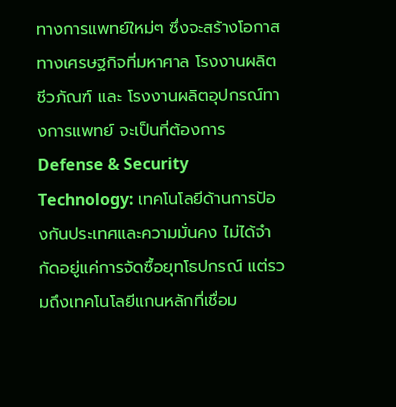ทางการแพทย์ใหม่ๆ ซึ่งจะสร้างโอกาสทางเศรษฐกิจที่มหาศาล โรงงานผลิตชีวภัณฑ์ และ โรงงานผลิตอุปกรณ์ทางการแพทย์ จะเป็นที่ต้องการ
Defense & Security Technology: เทคโนโลยีด้านการป้องกันประเทศและความมั่นคง ไม่ได้จำกัดอยู่แค่การจัดซื้อยุทโธปกรณ์ แต่รวมถึงเทคโนโลยีแกนหลักที่เชื่อม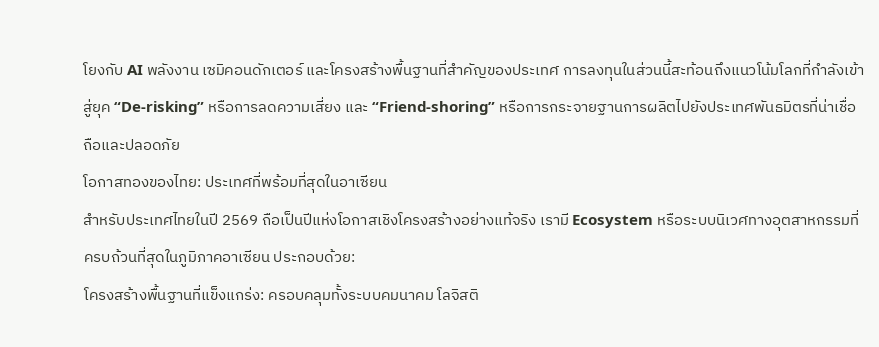โยงกับ AI พลังงาน เซมิคอนดักเตอร์ และโครงสร้างพื้นฐานที่สำคัญของประเทศ การลงทุนในส่วนนี้สะท้อนถึงแนวโน้มโลกที่กำลังเข้าสู่ยุค “De-risking” หรือการลดความเสี่ยง และ “Friend-shoring” หรือการกระจายฐานการผลิตไปยังประเทศพันธมิตรที่น่าเชื่อถือและปลอดภัย
โอกาสทองของไทย: ประเทศที่พร้อมที่สุดในอาเซียน
สำหรับประเทศไทยในปี 2569 ถือเป็นปีแห่งโอกาสเชิงโครงสร้างอย่างแท้จริง เรามี Ecosystem หรือระบบนิเวศทางอุตสาหกรรมที่ครบถ้วนที่สุดในภูมิภาคอาเซียน ประกอบด้วย:
โครงสร้างพื้นฐานที่แข็งแกร่ง: ครอบคลุมทั้งระบบคมนาคม โลจิสติ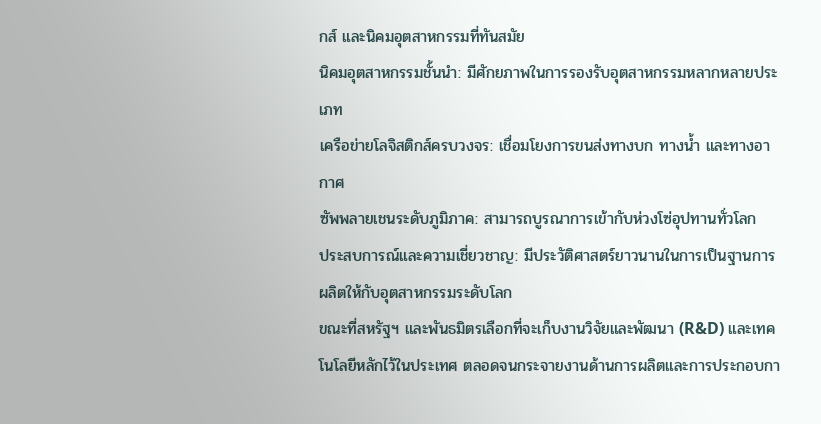กส์ และนิคมอุตสาหกรรมที่ทันสมัย
นิคมอุตสาหกรรมชั้นนำ: มีศักยภาพในการรองรับอุตสาหกรรมหลากหลายประเภท
เครือข่ายโลจิสติกส์ครบวงจร: เชื่อมโยงการขนส่งทางบก ทางน้ำ และทางอากาศ
ซัพพลายเชนระดับภูมิภาค: สามารถบูรณาการเข้ากับห่วงโซ่อุปทานทั่วโลก
ประสบการณ์และความเชี่ยวชาญ: มีประวัติศาสตร์ยาวนานในการเป็นฐานการผลิตให้กับอุตสาหกรรมระดับโลก
ขณะที่สหรัฐฯ และพันธมิตรเลือกที่จะเก็บงานวิจัยและพัฒนา (R&D) และเทคโนโลยีหลักไว้ในประเทศ ตลอดจนกระจายงานด้านการผลิตและการประกอบกา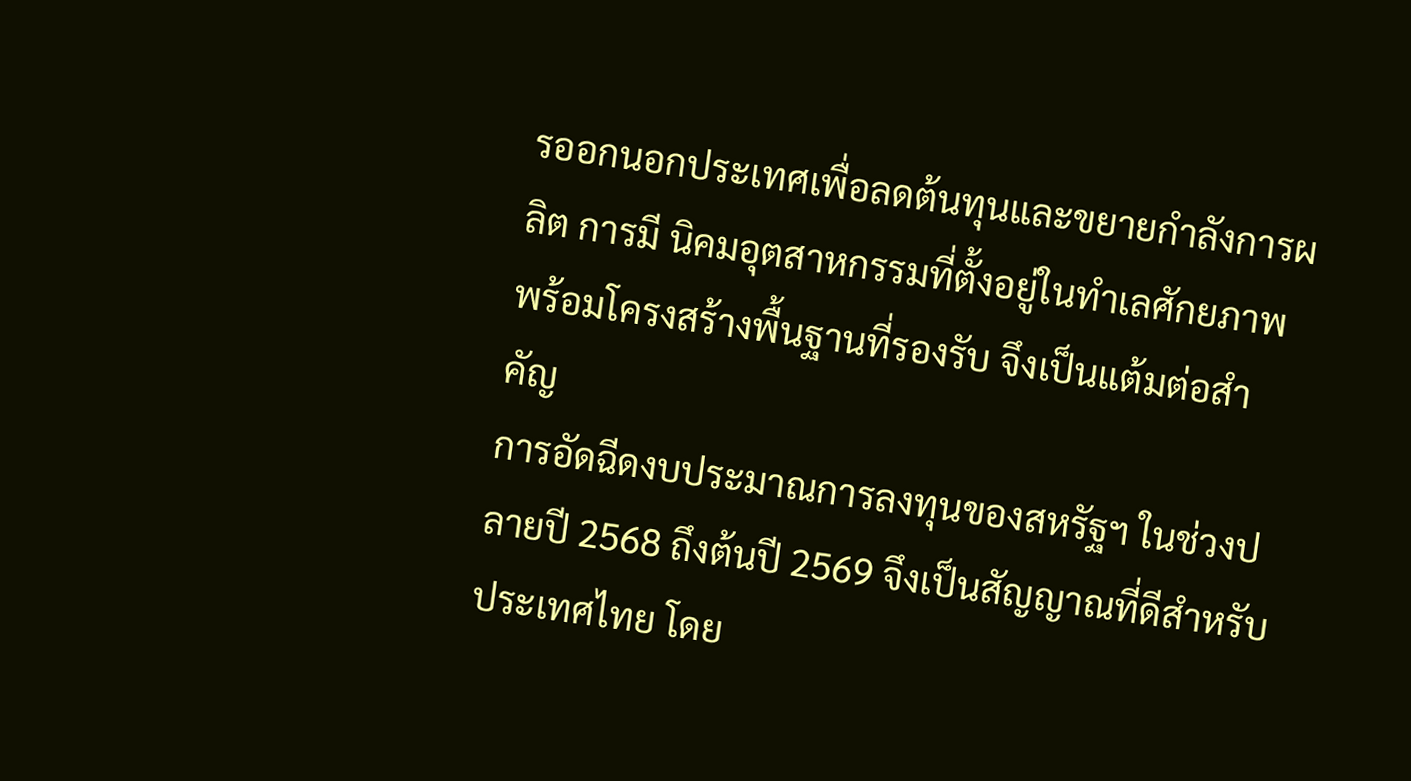รออกนอกประเทศเพื่อลดต้นทุนและขยายกำลังการผลิต การมี นิคมอุตสาหกรรมที่ตั้งอยู่ในทำเลศักยภาพ พร้อมโครงสร้างพื้นฐานที่รองรับ จึงเป็นแต้มต่อสำคัญ
การอัดฉีดงบประมาณการลงทุนของสหรัฐฯ ในช่วงปลายปี 2568 ถึงต้นปี 2569 จึงเป็นสัญญาณที่ดีสำหรับประเทศไทย โดย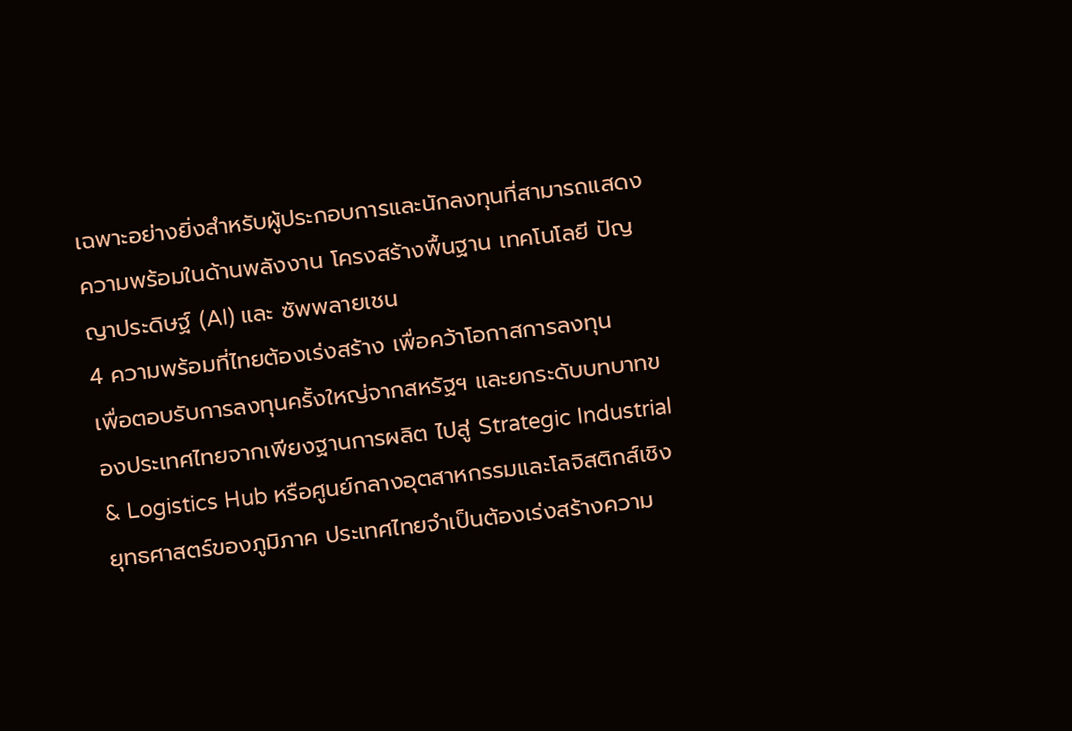เฉพาะอย่างยิ่งสำหรับผู้ประกอบการและนักลงทุนที่สามารถแสดงความพร้อมในด้านพลังงาน โครงสร้างพื้นฐาน เทคโนโลยี ปัญญาประดิษฐ์ (AI) และ ซัพพลายเชน
4 ความพร้อมที่ไทยต้องเร่งสร้าง เพื่อคว้าโอกาสการลงทุน
เพื่อตอบรับการลงทุนครั้งใหญ่จากสหรัฐฯ และยกระดับบทบาทของประเทศไทยจากเพียงฐานการผลิต ไปสู่ Strategic Industrial & Logistics Hub หรือศูนย์กลางอุตสาหกรรมและโลจิสติกส์เชิงยุทธศาสตร์ของภูมิภาค ประเทศไทยจำเป็นต้องเร่งสร้างความ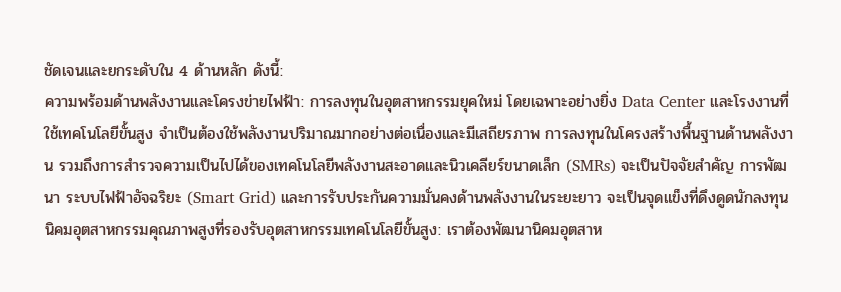ชัดเจนและยกระดับใน 4 ด้านหลัก ดังนี้:
ความพร้อมด้านพลังงานและโครงข่ายไฟฟ้า: การลงทุนในอุตสาหกรรมยุคใหม่ โดยเฉพาะอย่างยิ่ง Data Center และโรงงานที่ใช้เทคโนโลยีขั้นสูง จำเป็นต้องใช้พลังงานปริมาณมากอย่างต่อเนื่องและมีเสถียรภาพ การลงทุนในโครงสร้างพื้นฐานด้านพลังงาน รวมถึงการสำรวจความเป็นไปได้ของเทคโนโลยีพลังงานสะอาดและนิวเคลียร์ขนาดเล็ก (SMRs) จะเป็นปัจจัยสำคัญ การพัฒนา ระบบไฟฟ้าอัจฉริยะ (Smart Grid) และการรับประกันความมั่นคงด้านพลังงานในระยะยาว จะเป็นจุดแข็งที่ดึงดูดนักลงทุน
นิคมอุตสาหกรรมคุณภาพสูงที่รองรับอุตสาหกรรมเทคโนโลยีขั้นสูง: เราต้องพัฒนานิคมอุตสาห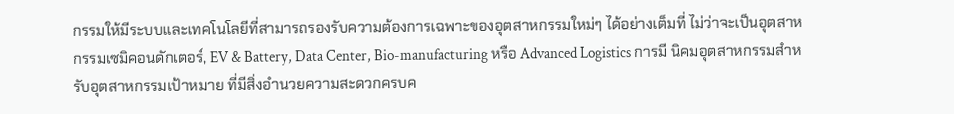กรรมให้มีระบบและเทคโนโลยีที่สามารถรองรับความต้องการเฉพาะของอุตสาหกรรมใหม่ๆ ได้อย่างเต็มที่ ไม่ว่าจะเป็นอุตสาหกรรมเซมิคอนดักเตอร์, EV & Battery, Data Center, Bio-manufacturing หรือ Advanced Logistics การมี นิคมอุตสาหกรรมสำหรับอุตสาหกรรมเป้าหมาย ที่มีสิ่งอำนวยความสะดวกครบค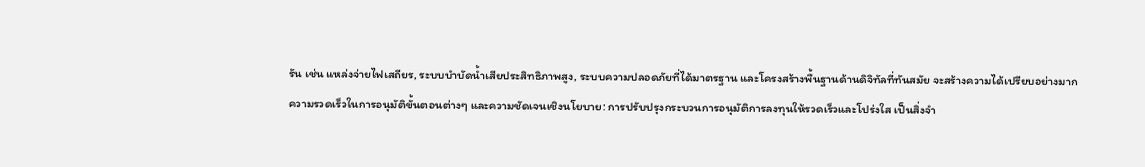รัน เช่น แหล่งจ่ายไฟเสถียร, ระบบบำบัดน้ำเสียประสิทธิภาพสูง, ระบบความปลอดภัยที่ได้มาตรฐาน และโครงสร้างพื้นฐานด้านดิจิทัลที่ทันสมัย จะสร้างความได้เปรียบอย่างมาก
ความรวดเร็วในการอนุมัติขั้นตอนต่างๆ และความชัดเจนเชิงนโยบาย: การปรับปรุงกระบวนการอนุมัติการลงทุนให้รวดเร็วและโปร่งใส เป็นสิ่งจำ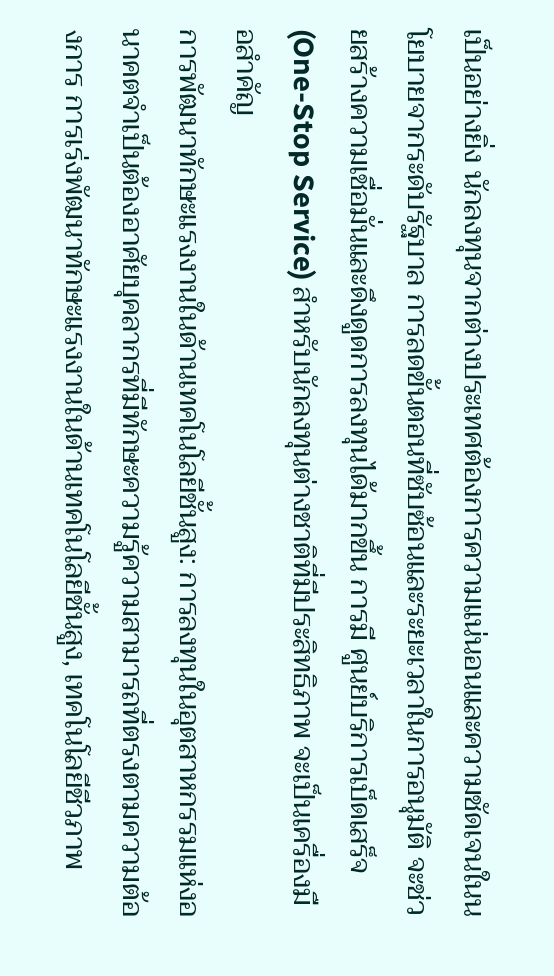เป็นอย่างยิ่ง นักลงทุนจากต่างประเทศต้องการความแน่นอนและความชัดเจนในนโยบายจากระดับรัฐบาล การลดขั้นตอนที่ซับซ้อนและระยะเวลาในการอนุมัติ จะช่วยสร้างความเชื่อมั่นและดึงดูดการลงทุนได้มากขึ้น การมี ศูนย์บริการเบ็ดเสร็จ (One-Stop Service) สำหรับนักลงทุนต่างชาติที่มีประสิทธิภาพ จะเป็นเครื่องมือสำคัญ
การพัฒนาทักษะแรงงานในด้านเทคโนโลยีชั้นสูง: การลงทุนในอุตสาหกรรมแห่งอนาคตจำเป็นต้องอาศัยบุคลากรที่มีทักษะความรู้ความสามารถที่ตรงตามความต้องการ การเร่งพัฒนาทักษะแรงงานในด้านเทคโนโลยีชั้นสูง, เทคโนโลยีชีวภาพ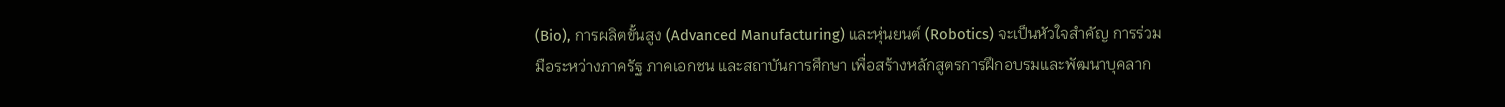(Bio), การผลิตขั้นสูง (Advanced Manufacturing) และหุ่นยนต์ (Robotics) จะเป็นหัวใจสำคัญ การร่วมมือระหว่างภาครัฐ ภาคเอกชน และสถาบันการศึกษา เพื่อสร้างหลักสูตรการฝึกอบรมและพัฒนาบุคลาก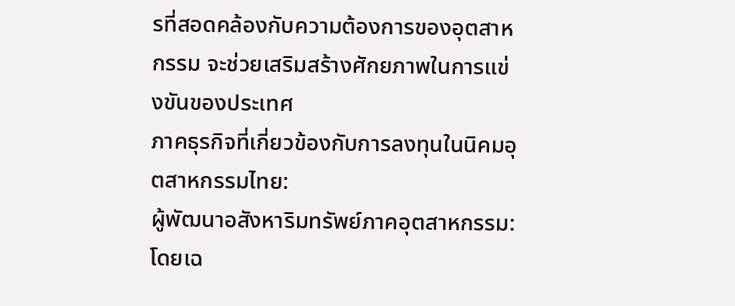รที่สอดคล้องกับความต้องการของอุตสาหกรรม จะช่วยเสริมสร้างศักยภาพในการแข่งขันของประเทศ
ภาคธุรกิจที่เกี่ยวข้องกับการลงทุนในนิคมอุตสาหกรรมไทย:
ผู้พัฒนาอสังหาริมทรัพย์ภาคอุตสาหกรรม: โดยเฉ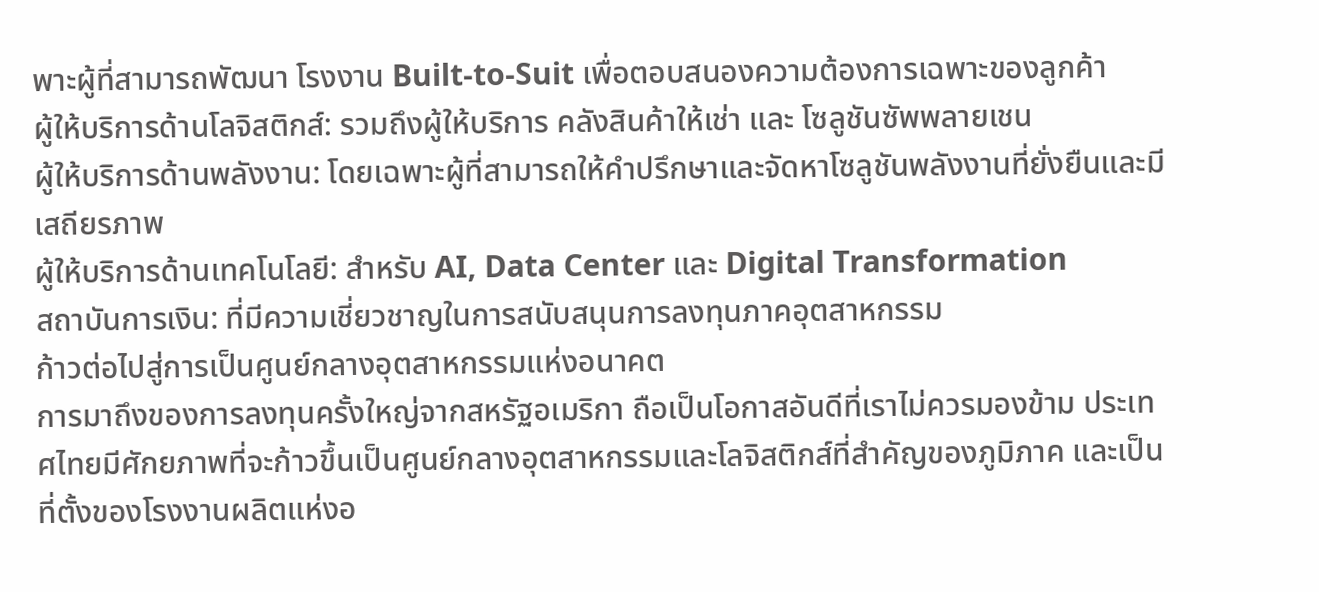พาะผู้ที่สามารถพัฒนา โรงงาน Built-to-Suit เพื่อตอบสนองความต้องการเฉพาะของลูกค้า
ผู้ให้บริการด้านโลจิสติกส์: รวมถึงผู้ให้บริการ คลังสินค้าให้เช่า และ โซลูชันซัพพลายเชน
ผู้ให้บริการด้านพลังงาน: โดยเฉพาะผู้ที่สามารถให้คำปรึกษาและจัดหาโซลูชันพลังงานที่ยั่งยืนและมีเสถียรภาพ
ผู้ให้บริการด้านเทคโนโลยี: สำหรับ AI, Data Center และ Digital Transformation
สถาบันการเงิน: ที่มีความเชี่ยวชาญในการสนับสนุนการลงทุนภาคอุตสาหกรรม
ก้าวต่อไปสู่การเป็นศูนย์กลางอุตสาหกรรมแห่งอนาคต
การมาถึงของการลงทุนครั้งใหญ่จากสหรัฐอเมริกา ถือเป็นโอกาสอันดีที่เราไม่ควรมองข้าม ประเทศไทยมีศักยภาพที่จะก้าวขึ้นเป็นศูนย์กลางอุตสาหกรรมและโลจิสติกส์ที่สำคัญของภูมิภาค และเป็นที่ตั้งของโรงงานผลิตแห่งอ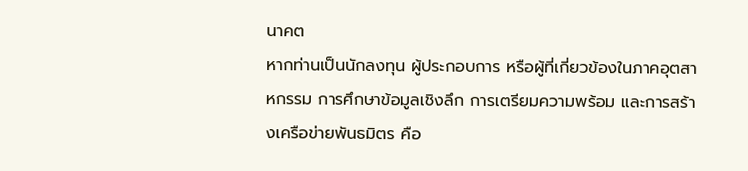นาคต
หากท่านเป็นนักลงทุน ผู้ประกอบการ หรือผู้ที่เกี่ยวข้องในภาคอุตสาหกรรม การศึกษาข้อมูลเชิงลึก การเตรียมความพร้อม และการสร้างเครือข่ายพันธมิตร คือ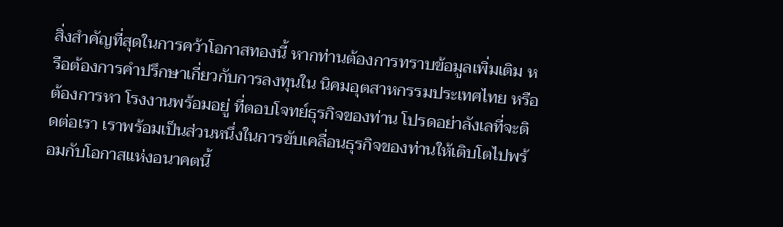สิ่งสำคัญที่สุดในการคว้าโอกาสทองนี้ หากท่านต้องการทราบข้อมูลเพิ่มเติม หรือต้องการคำปรึกษาเกี่ยวกับการลงทุนใน นิคมอุตสาหกรรมประเทศไทย หรือต้องการหา โรงงานพร้อมอยู่ ที่ตอบโจทย์ธุรกิจของท่าน โปรดอย่าลังเลที่จะติดต่อเรา เราพร้อมเป็นส่วนหนึ่งในการขับเคลื่อนธุรกิจของท่านให้เติบโตไปพร้อมกับโอกาสแห่งอนาคตนี้